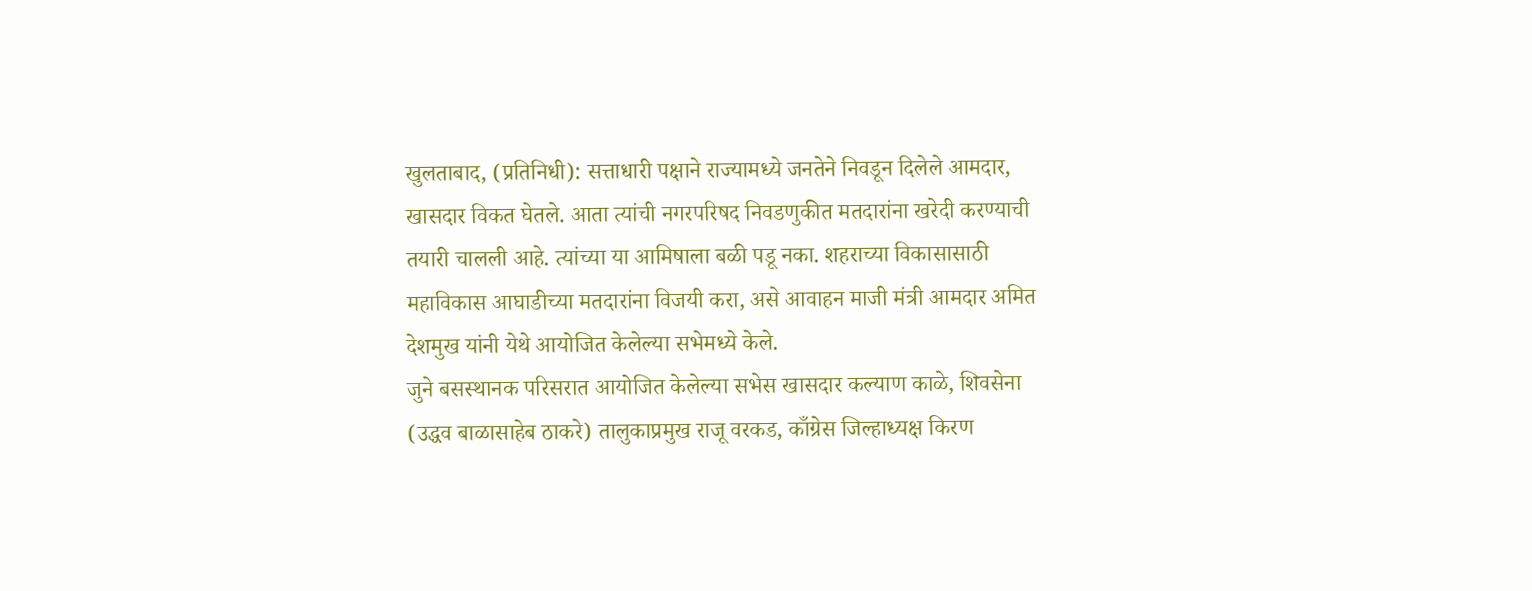खुलताबाद, (प्रतिनिधी): सत्ताधारी पक्षाने राज्यामध्ये जनतेने निवडून दिलेले आमदार, खासदार विकत घेतले. आता त्यांची नगरपरिषद निवडणुकीत मतदारांना खरेदी करण्याची तयारी चालली आहे. त्यांच्या या आमिषाला बळी पडू नका. शहराच्या विकासासाठी महाविकास आघाडीच्या मतदारांना विजयी करा, असे आवाहन माजी मंत्री आमदार अमित देशमुख यांनी येथे आयोजित केलेल्या सभेमध्ये केले.
जुने बसस्थानक परिसरात आयोजित केलेल्या सभेस खासदार कल्याण काळे, शिवसेना (उद्धव बाळासाहेब ठाकरे) तालुकाप्रमुख राजू वरकड, काँग्रेस जिल्हाध्यक्ष किरण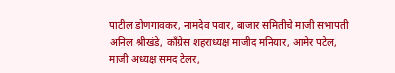पाटील डोणगावकर, नामदेव पवार, बाजार समितीचे माजी सभापती अनिल श्रीखंडे, काँग्रेस शहराध्यक्ष माजीद मनियार, आमेर पटेल, माजी अध्यक्ष समद टेलर,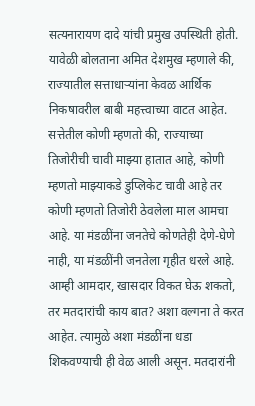सत्यनारायण दादे यांची प्रमुख उपस्थिती होती.
यावेळी बोलताना अमित देशमुख म्हणाले की, राज्यातील सत्ताधाऱ्यांना केवळ आर्थिक निकषावरील बाबी महत्त्वाच्या वाटत आहेत. सत्तेतील कोणी म्हणतो की, राज्याच्या तिजोरीची चावी माझ्या हातात आहे, कोणी म्हणतो माझ्याकडे डुप्लिकेट चावी आहे तर कोणी म्हणतो तिजोरी ठेवलेला माल आमचा आहे. या मंडळींना जनतेचे कोणतेही देणे-घेणे नाही, या मंडळींनी जनतेला गृहीत धरले आहे.
आम्ही आमदार, खासदार विकत घेऊ शकतो, तर मतदारांची काय बात? अशा वल्गना ते करत आहेत. त्यामुळे अशा मंडळींना धडा शिकवण्याची ही वेळ आली असून. मतदारांनी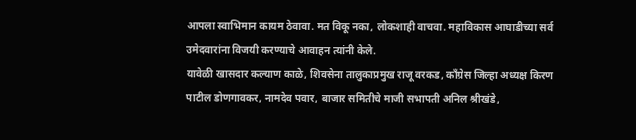आपला स्वाभिमान कायम ठेवावा. मत विकू नका, लोकशाही वाचवा. महाविकास आघाडीच्या सर्व उमेदवारांना विजयी करण्याचे आवाहन त्यांनी केले.
यावेळी खासदार कल्याण काळे, शिवसेना तालुकाप्रमुख राजू वरकड, काँग्रेस जिल्हा अध्यक्ष किरण पाटील डोणगावकर, नामदेव पवार, बाजार समितीचे माजी सभापती अनिल श्रीखंडे,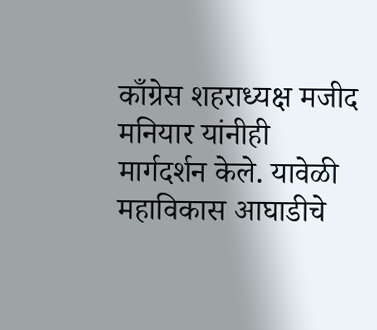काँग्रेस शहराध्यक्ष मजीद मनियार यांनीही मार्गदर्शन केले. यावेळी महाविकास आघाडीचे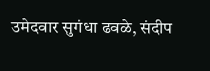उमेदवार सुगंधा ढवळे, संदीप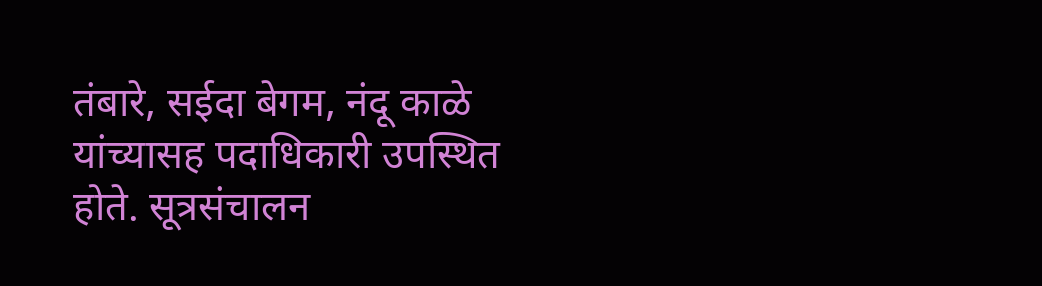तंबारे, सईदा बेगम, नंदू काळे यांच्यासह पदाधिकारी उपस्थित होते. सूत्रसंचालन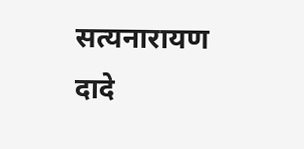सत्यनारायण दादे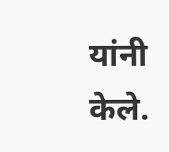यांनी केले.